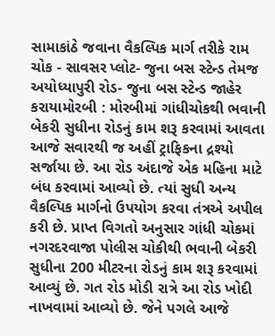સામાકાંઠે જવાના વૈકલ્પિક માર્ગ તરીકે રામ ચોક - સાવસર પ્લોટ- જુના બસ સ્ટેન્ડ તેમજ અયોધ્યાપુરી રોડ- જુના બસ સ્ટેન્ડ જાહેર કરાયામોરબી : મોરબીમાં ગાંધીચોકથી ભવાની બેકરી સુધીના રોડનું કામ શરૂ કરવામાં આવતા આજે સવારથી જ અહીં ટ્રાફિકના દ્રશ્યો સર્જાયા છે. આ રોડ અંદાજે એક મહિના માટે બંધ કરવામાં આવ્યો છે. ત્યાં સુધી અન્ય વૈકલ્પિક માર્ગનો ઉપયોગ કરવા તંત્રએ અપીલ કરી છે. પ્રાપ્ત વિગતો અનુસાર ગાંધી ચોકમાં નગરદરવાજા પોલીસ ચોકીથી ભવાની બેકરી સુધીના 200 મીટરના રોડનું કામ શરૂ કરવામાં આવ્યું છે. ગત રોડ મોડી રાત્રે આ રોડ ખોદી નાખવામાં આવ્યો છે. જેને પગલે આજે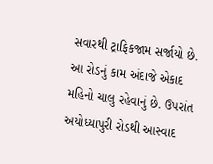સવારથી ટ્રાફિકજામ સર્જાયો છે. આ રોડનું કામ અંદાજે એકાદ મહિનો ચાલુ રહેવાનું છે. ઉપરાંત અયોધ્યાપુરી રોડથી આસ્વાદ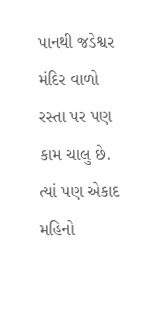પાનથી જડેશ્વર મંદિર વાળો રસ્તા પર પણ કામ ચાલુ છે. ત્યાં પણ એકાદ મહિનો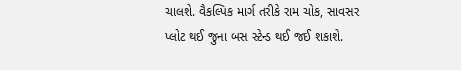ચાલશે. વૈકલ્પિક માર્ગ તરીકે રામ ચોક, સાવસર પ્લોટ થઈ જુના બસ સ્ટેન્ડ થઈ જઈ શકાશે.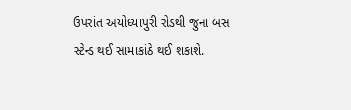ઉપરાંત અયોધ્યાપુરી રોડથી જુના બસ સ્ટેન્ડ થઈ સામાકાંઠે થઈ શકાશે.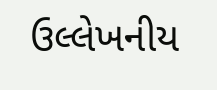ઉલ્લેખનીય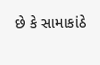છે કે સામાકાંઠે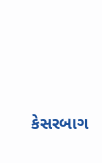કેસરબાગ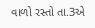વાળો રસ્તો તા.3એ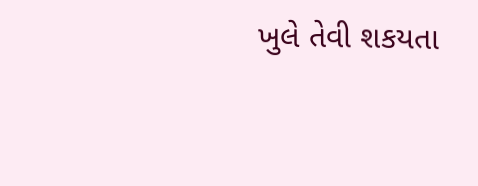ખુલે તેવી શકયતા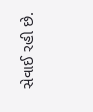સેવાઈ રહી છે.